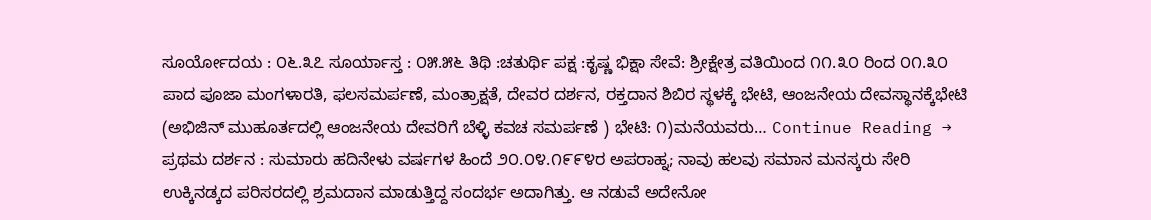ಸೂರ್ಯೋದಯ : ೦೬.೩೭ ಸೂರ್ಯಾಸ್ತ : ೦೫.೫೬ ತಿಥಿ :ಚತುರ್ಥಿ ಪಕ್ಷ :ಕೃಷ್ಣ ಭಿಕ್ಷಾ ಸೇವೆ: ಶ್ರೀಕ್ಷೇತ್ರ ವತಿಯಿಂದ ೧೧.೩೦ ರಿಂದ ೦೧.೩೦ ಪಾದ ಪೂಜಾ ಮಂಗಳಾರತಿ, ಫಲಸಮರ್ಪಣೆ, ಮಂತ್ರಾಕ್ಷತೆ, ದೇವರ ದರ್ಶನ, ರಕ್ತದಾನ ಶಿಬಿರ ಸ್ಥಳಕ್ಕೆ ಭೇಟಿ, ಆಂಜನೇಯ ದೇವಸ್ಥಾನಕ್ಕೆಭೇಟಿ (ಅಭಿಜಿನ್ ಮುಹೂರ್ತದಲ್ಲಿ ಆಂಜನೇಯ ದೇವರಿಗೆ ಬೆಳ್ಳಿ ಕವಚ ಸಮರ್ಪಣೆ ) ಭೇಟಿ: ೧)ಮನೆಯವರು… Continue Reading →
ಪ್ರಥಮ ದರ್ಶನ : ಸುಮಾರು ಹದಿನೇಳು ವರ್ಷಗಳ ಹಿಂದೆ ೨೦.೦೪.೧೯೯೪ರ ಅಪರಾಹ್ನ; ನಾವು ಹಲವು ಸಮಾನ ಮನಸ್ಕರು ಸೇರಿ ಉಕ್ಕಿನಡ್ಕದ ಪರಿಸರದಲ್ಲಿ ಶ್ರಮದಾನ ಮಾಡುತ್ತಿದ್ದ ಸಂದರ್ಭ ಅದಾಗಿತ್ತು. ಆ ನಡುವೆ ಅದೇನೋ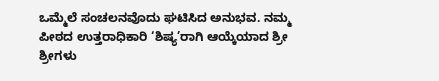ಒಮ್ಮೆಲೆ ಸಂಚಲನವೊದು ಘಟಿಸಿದ ಅನುಭವ. ನಮ್ಮ ಪೀಠದ ಉತ್ತರಾಧಿಕಾರಿ ‘ಶಿಷ್ಯ’ರಾಗಿ ಆಯ್ಕೆಯಾದ ಶ್ರೀ ಶ್ರೀಗಳು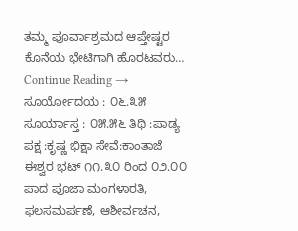ತಮ್ಮ ಪೂರ್ವಾಶ್ರಮದ ಆಪ್ತೇಷ್ಟರ ಕೊನೆಯ ಭೇಟಿಗಾಗಿ ಹೊರಟವರು… Continue Reading →
ಸೂರ್ಯೋದಯ : ೦೬.೩೫ ಸೂರ್ಯಾಸ್ತ : ೦೫.೫೬ ತಿಥಿ :ಪಾಡ್ಯ ಪಕ್ಷ :ಕೃಷ್ಣ ಭಿಕ್ಷಾ ಸೇವೆ:ಕಾಂತಾಜೆ ಈಶ್ವರ ಭಟ್ ೧೧.೩೦ ರಿಂದ ೦೨.೦೦ ಪಾದ ಪೂಜಾ ಮಂಗಳಾರತಿ, ಫಲಸಮರ್ಪಣೆ, ಆಶೀರ್ವಚನ,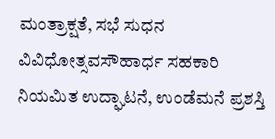ಮಂತ್ರಾಕ್ಷತೆ, ಸಭೆ ಸುಧನ ವಿವಿಧೋತ್ಸವಸೌಹಾರ್ಧ ಸಹಕಾರಿ ನಿಯಮಿತ ಉದ್ಘಾಟನೆ, ಉಂಡೆಮನೆ ಪ್ರಶಸ್ತಿ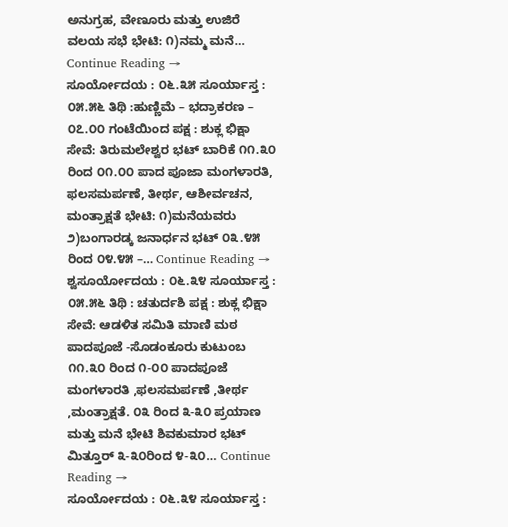ಅನುಗ್ರಹ, ವೇಣೂರು ಮತ್ತು ಉಜಿರೆ ವಲಯ ಸಭೆ ಭೇಟಿ: ೧)ನಮ್ಮ ಮನೆ… Continue Reading →
ಸೂರ್ಯೋದಯ : ೦೬.೩೫ ಸೂರ್ಯಾಸ್ತ : ೦೫.೫೬ ತಿಥಿ :ಹುಣ್ಣಿಮೆ – ಭದ್ರಾಕರಣ – ೦೭.೦೦ ಗಂಟೆಯಿಂದ ಪಕ್ಷ : ಶುಕ್ಲ ಭಿಕ್ಷಾ ಸೇವೆ: ತಿರುಮಲೇಶ್ವರ ಭಟ್ ಬಾರಿಕೆ ೧೧.೩೦ ರಿಂದ ೦೧.೦೦ ಪಾದ ಪೂಜಾ ಮಂಗಳಾರತಿ, ಫಲಸಮರ್ಪಣೆ, ತೀರ್ಥ, ಆಶೀರ್ವಚನ, ಮಂತ್ರಾಕ್ಷತೆ ಭೇಟಿ: ೧)ಮನೆಯವರು ೨)ಬಂಗಾರಡ್ಕ ಜನಾರ್ಧನ ಭಟ್ ೦೩.೪೫ ರಿಂದ ೦೪.೪೫ –… Continue Reading →
ಶ್ವಸೂರ್ಯೋದಯ : ೦೬.೩೪ ಸೂರ್ಯಾಸ್ತ : ೦೫.೫೬ ತಿಥಿ : ಚತುರ್ದಶಿ ಪಕ್ಷ : ಶುಕ್ಲ ಭಿಕ್ಷಾ ಸೇವೆ: ಆಡಳಿತ ಸಮಿತಿ ಮಾಣಿ ಮಠ ಪಾದಪೂಜೆ -ಸೊಡಂಕೂರು ಕುಟುಂಬ ೧೧.೩೦ ರಿಂದ ೧-೦೦ ಪಾದಪೂಜೆ ಮಂಗಳಾರತಿ ,ಫಲಸಮರ್ಪಣೆ ,ತೀರ್ಥ ,ಮಂತ್ರಾಕ್ಷತೆ. ೦೩ ರಿಂದ ೩-೩೦ ಪ್ರಯಾಣ ಮತ್ತು ಮನೆ ಭೇಟಿ ಶಿವಕುಮಾರ ಭಟ್ ಮಿತ್ತೂರ್ ೩-೩೦ರಿಂದ ೪-೩೦… Continue Reading →
ಸೂರ್ಯೋದಯ : ೦೬.೩೪ ಸೂರ್ಯಾಸ್ತ :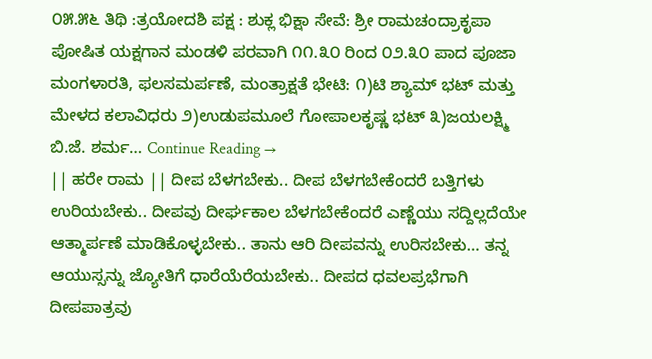೦೫.೫೬ ತಿಥಿ :ತ್ರಯೋದಶಿ ಪಕ್ಷ : ಶುಕ್ಲ ಭಿಕ್ಷಾ ಸೇವೆ: ಶ್ರೀ ರಾಮಚಂದ್ರಾಕೃಪಾ ಪೋಷಿತ ಯಕ್ಷಗಾನ ಮಂಡಳಿ ಪರವಾಗಿ ೧೧.೩೦ ರಿಂದ ೦೨.೩೦ ಪಾದ ಪೂಜಾ ಮಂಗಳಾರತಿ, ಫಲಸಮರ್ಪಣೆ, ಮಂತ್ರಾಕ್ಷತೆ ಭೇಟಿ: ೧)ಟಿ ಶ್ಯಾಮ್ ಭಟ್ ಮತ್ತು ಮೇಳದ ಕಲಾವಿಧರು ೨)ಉಡುಪಮೂಲೆ ಗೋಪಾಲಕೃಷ್ಣ ಭಟ್ ೩)ಜಯಲಕ್ಷ್ಮಿ ಬಿ.ಜೆ. ಶರ್ಮ… Continue Reading →
|| ಹರೇ ರಾಮ || ದೀಪ ಬೆಳಗಬೇಕು.. ದೀಪ ಬೆಳಗಬೇಕೆಂದರೆ ಬತ್ತಿಗಳು ಉರಿಯಬೇಕು.. ದೀಪವು ದೀರ್ಘಕಾಲ ಬೆಳಗಬೇಕೆಂದರೆ ಎಣ್ಣೆಯು ಸದ್ದಿಲ್ಲದೆಯೇ ಆತ್ಮಾರ್ಪಣೆ ಮಾಡಿಕೊಳ್ಳಬೇಕು.. ತಾನು ಆರಿ ದೀಪವನ್ನು ಉರಿಸಬೇಕು… ತನ್ನ ಆಯುಸ್ಸನ್ನು ಜ್ಯೋತಿಗೆ ಧಾರೆಯೆರೆಯಬೇಕು.. ದೀಪದ ಧವಲಪ್ರಭೆಗಾಗಿ ದೀಪಪಾತ್ರವು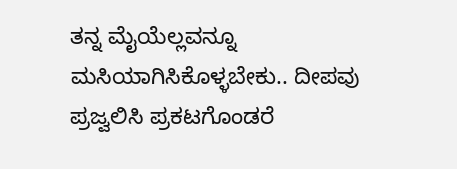ತನ್ನ ಮೈಯೆಲ್ಲವನ್ನೂ ಮಸಿಯಾಗಿಸಿಕೊಳ್ಳಬೇಕು.. ದೀಪವು ಪ್ರಜ್ವಲಿಸಿ ಪ್ರಕಟಗೊಂಡರೆ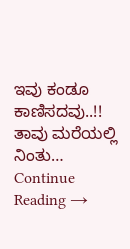ಇವು ಕಂಡೂ ಕಾಣಿಸದವು..!! ತಾವು ಮರೆಯಲ್ಲಿ ನಿಂತು… Continue Reading →